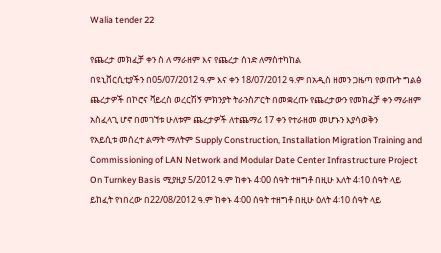Walia tender 22

የጨረታ መክፈቻ ቀን ስ ለ ማራዘም እና የጨረታ ሰነድ ለማስተካከል
በዩኒቨርሲቲያችን በ05/07/2012 ዓ.ም እና ቀን 18/07/2012 ዓ.ም በአዲስ ዘመን ጋዜጣ የወጡት ግልፅ ጨረታዎች በኮሮና ቫይረስ ወረርሽኝ ምክንያት ትራንስፖርት በመቋረጡ የጨረታውን የመክፈቻ ቀን ማራዘም አስፈላጊ ሆኖ በመገኘቱ ሁለቱም ጨረታዎች ለተጨማሪ 17 ቀን የተራዘመ መሆኑን እያሳወቅን
የአይሲቱ መሰረተ ልማት ማለትም Supply Construction, Installation Migration Training and Commissioning of LAN Network and Modular Date Center Infrastructure Project On Turnkey Basis ሚያዚያ 5/2012 ዓ.ም ከቀኑ 4፡00 ሰዓት ተዘግቶ በዚሁ እለት 4፡10 ሰዓት ላይ ይከፈት የነበረው በ22/08/2012 ዓ.ም ከቀኑ 4፡00 ሰዓት ተዘግቶ በዚሁ ዕለት 4፡10 ሰዓት ላይ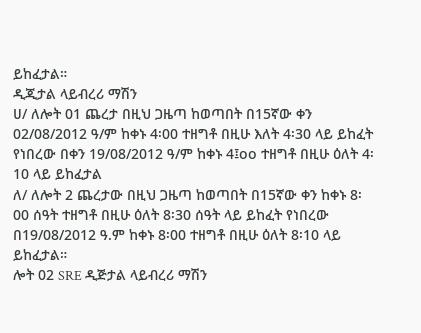ይከፈታል።
ዲጂታል ላይብረሪ ማሽን
ሀ/ ለሎት 01 ጨረታ በዚህ ጋዜጣ ከወጣበት በ15ኛው ቀን 02/08/2012 ዓ/ም ከቀኑ 4፡00 ተዘግቶ በዚሁ እለት 4፡30 ላይ ይከፈት የነበረው በቀን 19/08/2012 ዓ/ም ከቀኑ 4፤oo ተዘግቶ በዚሁ ዕለት 4፡10 ላይ ይከፈታል
ለ/ ለሎት 2 ጨረታው በዚህ ጋዜጣ ከወጣበት በ15ኛው ቀን ከቀኑ 8፡00 ሰዓት ተዘግቶ በዚሁ ዕለት 8፡30 ሰዓት ላይ ይከፈት የነበረው በ19/08/2012 ዓ.ም ከቀኑ 8፡00 ተዘግቶ በዚሁ ዕለት 8፡10 ላይ ይከፈታል።
ሎት 02 SRE ዲጅታል ላይብረሪ ማሽን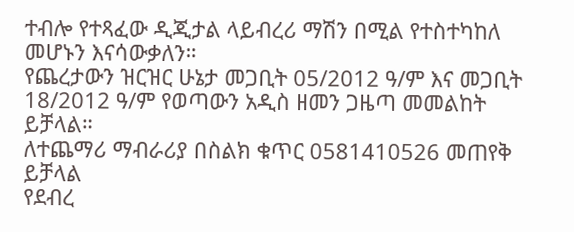ተብሎ የተጻፈው ዲጂታል ላይብረሪ ማሽን በሚል የተስተካከለ መሆኑን እናሳውቃለን።
የጨረታውን ዝርዝር ሁኔታ መጋቢት 05/2012 ዓ/ም እና መጋቢት 18/2012 ዓ/ም የወጣውን አዲስ ዘመን ጋዜጣ መመልከት ይቻላል።
ለተጨማሪ ማብራሪያ በስልክ ቁጥር 0581410526 መጠየቅ ይቻላል
የደብረ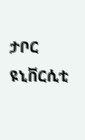ታቦር ዩኒቨርሲቲ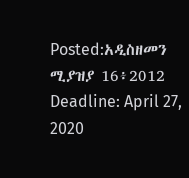Posted:አዲስዘመን ሚያዝያ 16፥2012
Deadline: April 27, 2020